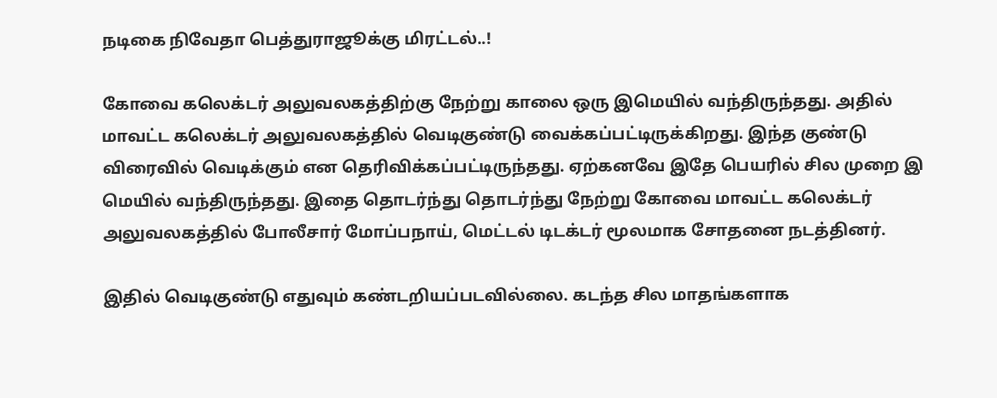நடிகை நிவேதா பெத்துராஜூக்கு மிரட்டல்..!

கோவை கலெக்டர் அலுவலகத்திற்கு நேற்று காலை ஒரு இமெயில் வந்திருந்தது. அதில் மாவட்ட கலெக்டர் அலுவலகத்தில் வெடிகுண்டு வைக்கப்பட்டிருக்கிறது. இந்த குண்டு விரைவில் வெடிக்கும் என தெரிவிக்கப்பட்டிருந்தது. ஏற்கனவே இதே பெயரில் சில முறை இ மெயில் வந்திருந்தது. இதை தொடர்ந்து தொடர்ந்து நேற்று கோவை மாவட்ட கலெக்டர் அலுவலகத்தில் போலீசார் மோப்பநாய், மெட்டல் டிடக்டர் மூலமாக சோதனை நடத்தினர்.

இதில் வெடிகுண்டு எதுவும் கண்டறியப்படவில்லை. கடந்த சில மாதங்களாக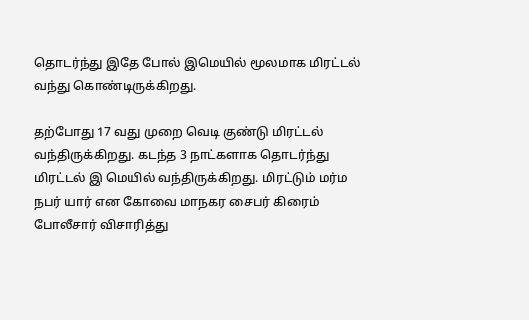தொடர்ந்து இதே போல் இமெயில் மூலமாக மிரட்டல் வந்து கொண்டிருக்கிறது.

தற்போது 17 வது முறை வெடி குண்டு மிரட்டல் வந்திருக்கிறது. கடந்த 3 நாட்களாக தொடர்ந்து மிரட்டல் இ மெயில் வந்திருக்கிறது. மிரட்டும் மர்ம நபர் யார் என கோவை மாநகர சைபர் கிரைம் போலீசார் விசாரித்து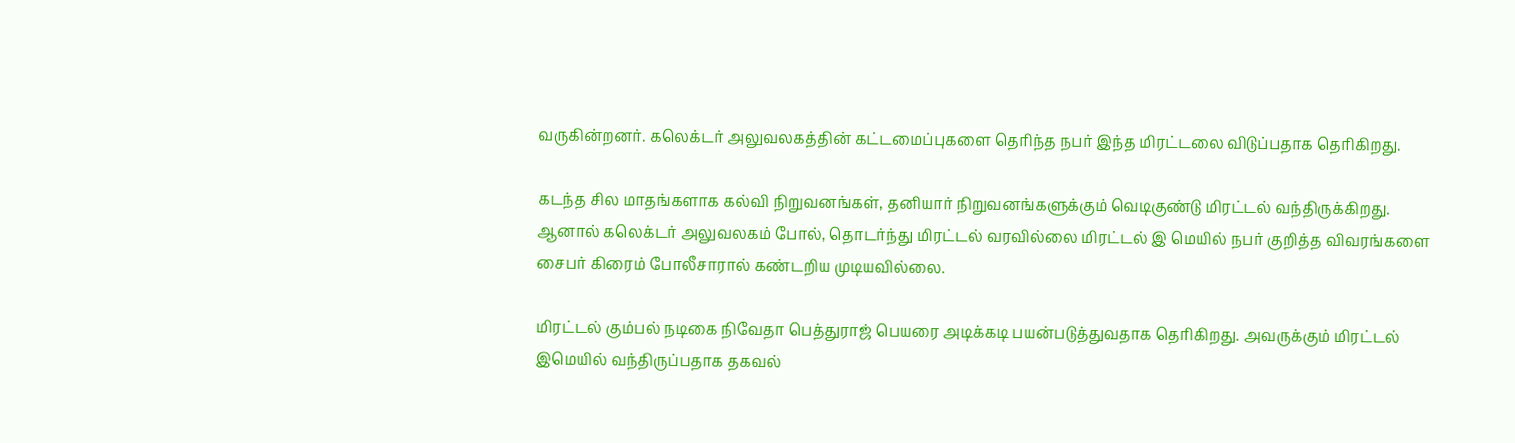வருகின்றனர். கலெக்டர் அலுவலகத்தின் கட்டமைப்புகளை தெரிந்த நபர் இந்த மிரட்டலை விடுப்பதாக தெரிகிறது.

கடந்த சில மாதங்களாக கல்வி நிறுவனங்கள், தனியார் நிறுவனங்களுக்கும் வெடிகுண்டு மிரட்டல் வந்திருக்கிறது. ஆனால் கலெக்டர் அலுவலகம் போல், தொடர்ந்து மிரட்டல் வரவில்லை மிரட்டல் இ மெயில் நபர் குறித்த விவரங்களை சைபர் கிரைம் போலீசாரால் கண்டறிய முடியவில்லை.

மிரட்டல் கும்பல் நடிகை நிவேதா பெத்துராஜ் பெயரை அடிக்கடி பயன்படுத்துவதாக தெரிகிறது. அவருக்கும் மிரட்டல் இமெயில் வந்திருப்பதாக தகவல்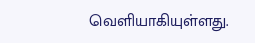வெளியாகியுள்ளது.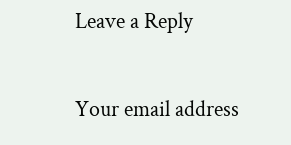Leave a Reply

Your email address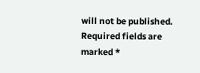will not be published. Required fields are marked *